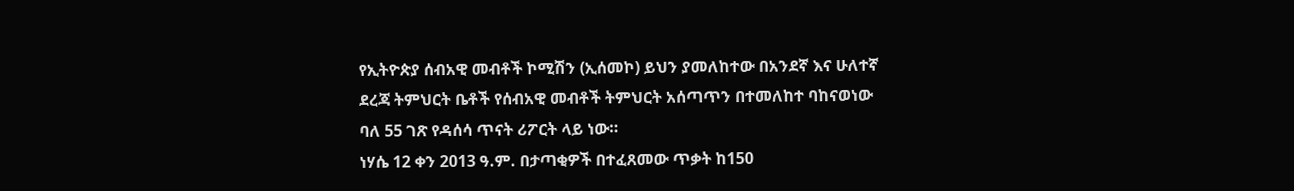የኢትዮጵያ ሰብአዊ መብቶች ኮሚሽን (ኢሰመኮ) ይህን ያመለከተው በአንደኛ እና ሁለተኛ ደረጃ ትምህርት ቤቶች የሰብአዊ መብቶች ትምህርት አሰጣጥን በተመለከተ ባከናወነው ባለ 55 ገጽ የዳሰሳ ጥናት ሪፖርት ላይ ነው።
ነሃሴ 12 ቀን 2013 ዓ.ም. በታጣቂዎች በተፈጸመው ጥቃት ከ150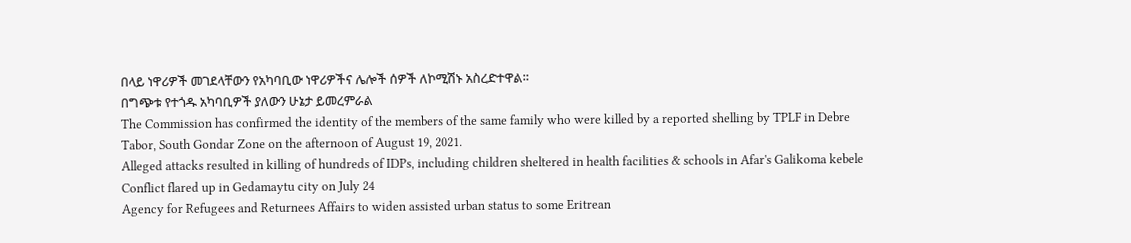በላይ ነዋሪዎች መገደላቸውን የአካባቢው ነዋሪዎችና ሌሎች ሰዎች ለኮሚሽኑ አስረድተዋል።
በግጭቱ የተጎዱ አካባቢዎች ያለውን ሁኔታ ይመረምራል
The Commission has confirmed the identity of the members of the same family who were killed by a reported shelling by TPLF in Debre Tabor, South Gondar Zone on the afternoon of August 19, 2021.
Alleged attacks resulted in killing of hundreds of IDPs, including children sheltered in health facilities & schools in Afar's Galikoma kebele
Conflict flared up in Gedamaytu city on July 24
Agency for Refugees and Returnees Affairs to widen assisted urban status to some Eritrean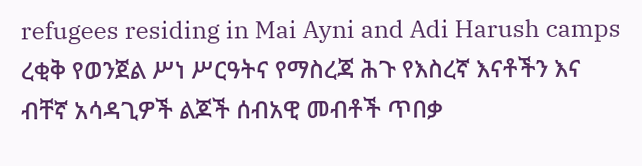refugees residing in Mai Ayni and Adi Harush camps
ረቂቅ የወንጀል ሥነ ሥርዓትና የማስረጃ ሕጉ የእስረኛ እናቶችን እና ብቸኛ አሳዳጊዎች ልጆች ሰብአዊ መብቶች ጥበቃ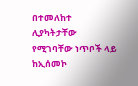በተመለከተ ሊያካትታቸው የሚገባቸው ነጥቦች ላይ ከኢሰመኮ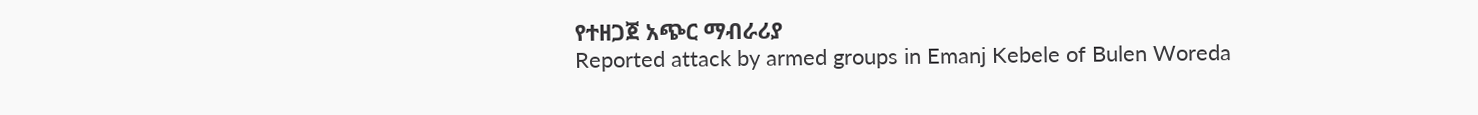የተዘጋጀ አጭር ማብራሪያ
Reported attack by armed groups in Emanj Kebele of Bulen Woreda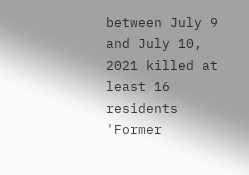between July 9 and July 10, 2021 killed at least 16 residents
'Former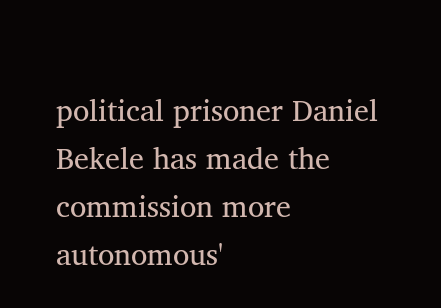political prisoner Daniel Bekele has made the commission more autonomous'